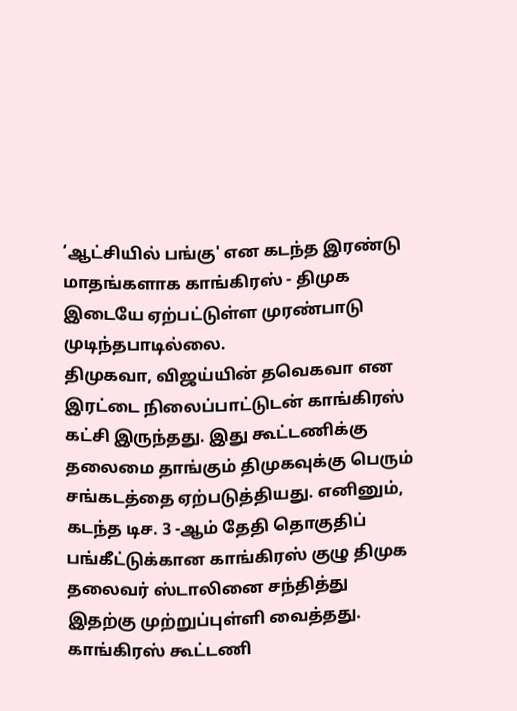‘ஆட்சியில் பங்கு' என கடந்த இரண்டு மாதங்களாக காங்கிரஸ் - திமுக இடையே ஏற்பட்டுள்ள முரண்பாடு முடிந்தபாடில்லை.
திமுகவா, விஜய்யின் தவெகவா என இரட்டை நிலைப்பாட்டுடன் காங்கிரஸ் கட்சி இருந்தது. இது கூட்டணிக்கு தலைமை தாங்கும் திமுகவுக்கு பெரும் சங்கடத்தை ஏற்படுத்தியது. எனினும், கடந்த டிச. 3 -ஆம் தேதி தொகுதிப் பங்கீட்டுக்கான காங்கிரஸ் குழு திமுக தலைவர் ஸ்டாலினை சந்தித்து இதற்கு முற்றுப்புள்ளி வைத்தது.
காங்கிரஸ் கூட்டணி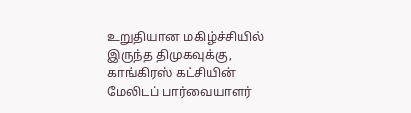உறுதியான மகிழ்ச்சியில் இருந்த திமுகவுக்கு, காங்கிரஸ் கட்சியின் மேலிடப் பார்வையாளர்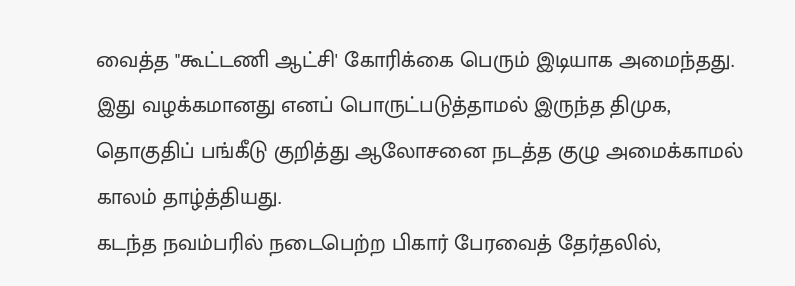வைத்த "கூட்டணி ஆட்சி' கோரிக்கை பெரும் இடியாக அமைந்தது. இது வழக்கமானது எனப் பொருட்படுத்தாமல் இருந்த திமுக, தொகுதிப் பங்கீடு குறித்து ஆலோசனை நடத்த குழு அமைக்காமல் காலம் தாழ்த்தியது.
கடந்த நவம்பரில் நடைபெற்ற பிகார் பேரவைத் தேர்தலில்,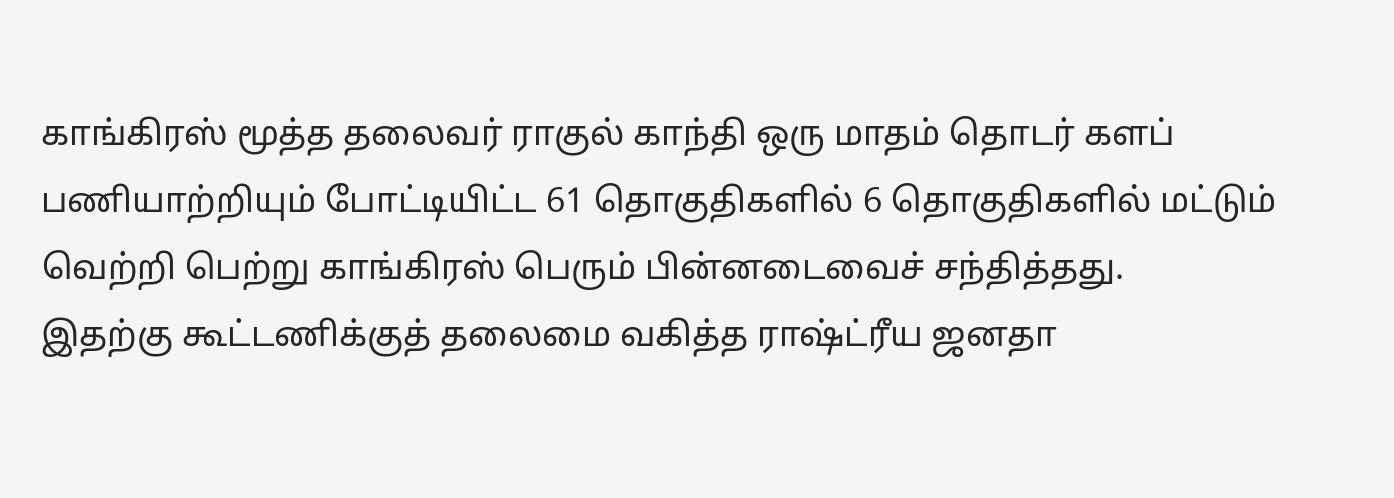காங்கிரஸ் மூத்த தலைவர் ராகுல் காந்தி ஒரு மாதம் தொடர் களப் பணியாற்றியும் போட்டியிட்ட 61 தொகுதிகளில் 6 தொகுதிகளில் மட்டும் வெற்றி பெற்று காங்கிரஸ் பெரும் பின்னடைவைச் சந்தித்தது.
இதற்கு கூட்டணிக்குத் தலைமை வகித்த ராஷ்ட்ரீய ஜனதா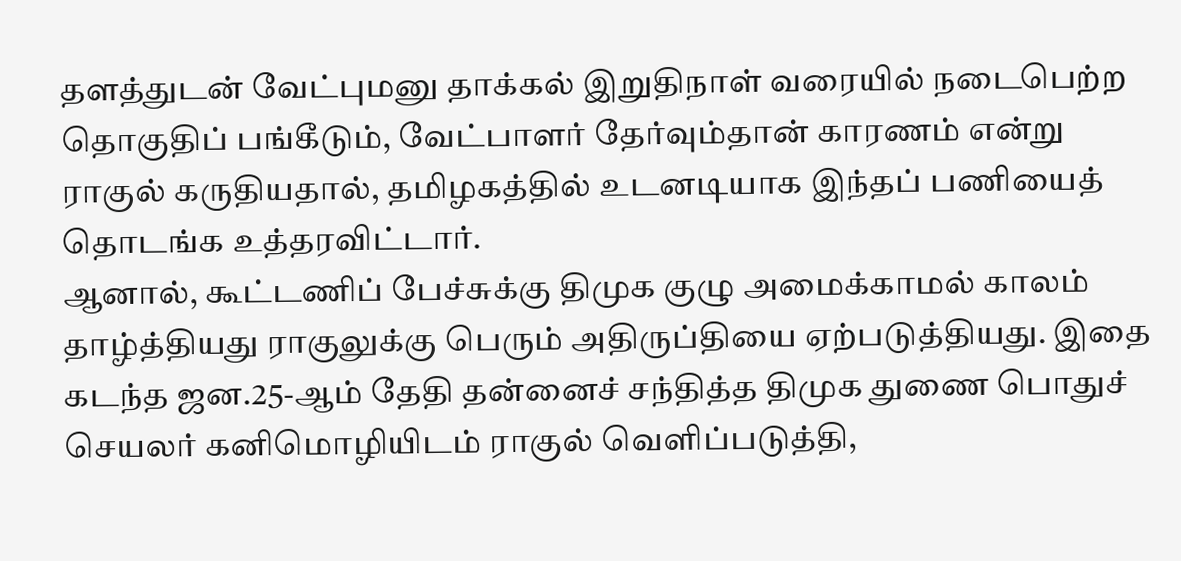தளத்துடன் வேட்புமனு தாக்கல் இறுதிநாள் வரையில் நடைபெற்ற தொகுதிப் பங்கீடும், வேட்பாளர் தேர்வும்தான் காரணம் என்று ராகுல் கருதியதால், தமிழகத்தில் உடனடியாக இந்தப் பணியைத் தொடங்க உத்தரவிட்டார்.
ஆனால், கூட்டணிப் பேச்சுக்கு திமுக குழு அமைக்காமல் காலம் தாழ்த்தியது ராகுலுக்கு பெரும் அதிருப்தியை ஏற்படுத்தியது. இதை கடந்த ஜன.25-ஆம் தேதி தன்னைச் சந்தித்த திமுக துணை பொதுச் செயலர் கனிமொழியிடம் ராகுல் வெளிப்படுத்தி,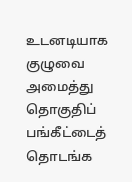உடனடியாக குழுவை அமைத்து தொகுதிப் பங்கீட்டைத் தொடங்க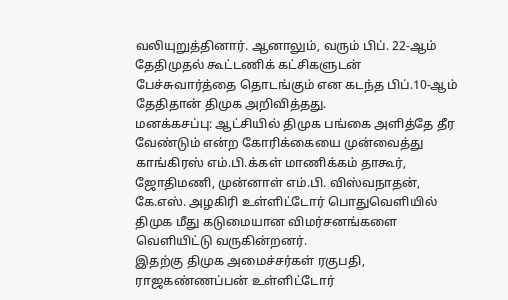வலியுறுத்தினார். ஆனாலும், வரும் பிப். 22-ஆம் தேதிமுதல் கூட்டணிக் கட்சிகளுடன் பேச்சுவார்த்தை தொடங்கும் என கடந்த பிப்.10-ஆம் தேதிதான் திமுக அறிவித்தது.
மனக்கசப்பு: ஆட்சியில் திமுக பங்கை அளித்தே தீர வேண்டும் என்ற கோரிக்கையை முன்வைத்து காங்கிரஸ் எம்.பி.க்கள் மாணிக்கம் தாகூர், ஜோதிமணி, முன்னாள் எம்.பி. விஸ்வநாதன், கே.எஸ். அழகிரி உள்ளிட்டோர் பொதுவெளியில் திமுக மீது கடுமையான விமர்சனங்களை வெளியிட்டு வருகின்றனர்.
இதற்கு திமுக அமைச்சர்கள் ரகுபதி, ராஜகண்ணப்பன் உள்ளிட்டோர்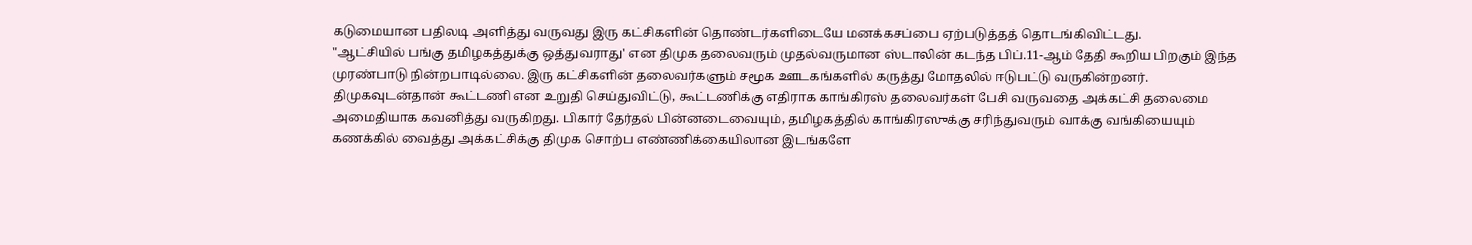கடுமையான பதிலடி அளித்து வருவது இரு கட்சிகளின் தொண்டர்களிடையே மனக்கசப்பை ஏற்படுத்தத் தொடங்கிவிட்டது.
"ஆட்சியில் பங்கு தமிழகத்துக்கு ஒத்துவராது' என திமுக தலைவரும் முதல்வருமான ஸ்டாலின் கடந்த பிப்.11-ஆம் தேதி கூறிய பிறகும் இந்த முரண்பாடு நின்றபாடில்லை. இரு கட்சிகளின் தலைவர்களும் சமூக ஊடகங்களில் கருத்து மோதலில் ஈடுபட்டு வருகின்றனர்.
திமுகவுடன்தான் கூட்டணி என உறுதி செய்துவிட்டு, கூட்டணிக்கு எதிராக காங்கிரஸ் தலைவர்கள் பேசி வருவதை அக்கட்சி தலைமை அமைதியாக கவனித்து வருகிறது. பிகார் தேர்தல் பின்னடைவையும், தமிழகத்தில் காங்கிரஸுக்கு சரிந்துவரும் வாக்கு வங்கியையும் கணக்கில் வைத்து அக்கட்சிக்கு திமுக சொற்ப எண்ணிக்கையிலான இடங்களே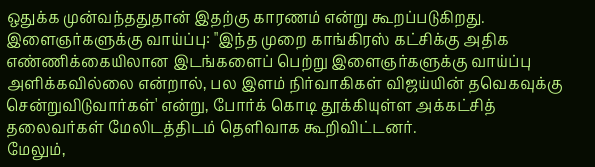ஒதுக்க முன்வந்ததுதான் இதற்கு காரணம் என்று கூறப்படுகிறது.
இளைஞர்களுக்கு வாய்ப்பு: "இந்த முறை காங்கிரஸ் கட்சிக்கு அதிக எண்ணிக்கையிலான இடங்களைப் பெற்று இளைஞர்களுக்கு வாய்ப்பு அளிக்கவில்லை என்றால், பல இளம் நிர்வாகிகள் விஜய்யின் தவெகவுக்கு சென்றுவிடுவார்கள்' என்று, போர்க் கொடி தூக்கியுள்ள அக்கட்சித் தலைவர்கள் மேலிடத்திடம் தெளிவாக கூறிவிட்டனர்.
மேலும்,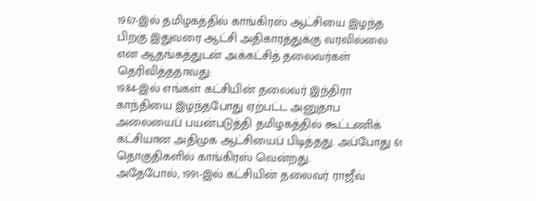1967-இல் தமிழகத்தில் காங்கிரஸ் ஆட்சியை இழந்த பிறகு இதுவரை ஆட்சி அதிகாரத்துக்கு வரவில்லை என ஆதங்கத்துடன் அக்கட்சித் தலைவர்கள் தெரிவித்ததாவது:
1984-இல் எங்கள் கட்சியின் தலைவர் இந்திரா காந்தியை இழந்தபோது ஏற்பட்ட அனுதாப அலையைப் பயன்படுத்தி தமிழகத்தில் கூட்டணிக் கட்சியான அதிமுக ஆட்சியைப் பிடித்தது. அப்போது 61 தொகுதிகளில் காங்கிரஸ் வென்றது.
அதேபோல், 1991-இல் கட்சியின் தலைவர் ராஜீவ்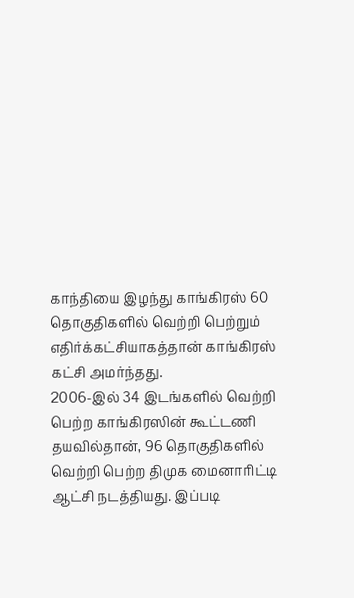காந்தியை இழந்து காங்கிரஸ் 60 தொகுதிகளில் வெற்றி பெற்றும் எதிர்க்கட்சியாகத்தான் காங்கிரஸ் கட்சி அமர்ந்தது.
2006-இல் 34 இடங்களில் வெற்றி பெற்ற காங்கிரஸின் கூட்டணி தயவில்தான், 96 தொகுதிகளில் வெற்றி பெற்ற திமுக மைனாரிட்டி ஆட்சி நடத்தியது. இப்படி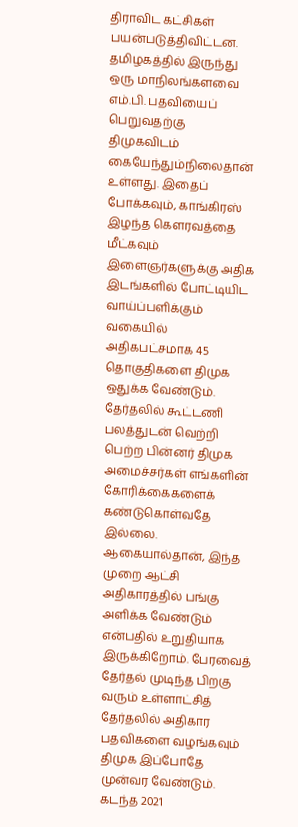திராவிட கட்சிகள் பயன்படுத்திவிட்டன.
தமிழகத்தில் இருந்து ஒரு மாநிலங்களவை எம்.பி. பதவியைப் பெறுவதற்கு திமுகவிடம் கையேந்தும்நிலைதான் உள்ளது. இதைப் போக்கவும், காங்கிரஸ் இழந்த கௌரவத்தை மீட்கவும் இளைஞர்களுக்கு அதிக இடங்களில் போட்டியிட வாய்ப்பளிக்கும் வகையில் அதிகபட்சமாக 45 தொகுதிகளை திமுக ஒதுக்க வேண்டும்.
தேர்தலில் கூட்டணி பலத்துடன் வெற்றி பெற்ற பின்னர் திமுக அமைச்சர்கள் எங்களின் கோரிக்கைகளைக் கண்டுகொள்வதே இல்லை. ஆகையால்தான், இந்த முறை ஆட்சி அதிகாரத்தில் பங்கு அளிக்க வேண்டும் என்பதில் உறுதியாக இருக்கிறோம். பேரவைத் தேர்தல் முடிந்த பிறகு வரும் உள்ளாட்சித் தேர்தலில் அதிகார பதவிகளை வழங்கவும் திமுக இப்போதே முன்வர வேண்டும்.
கடந்த 2021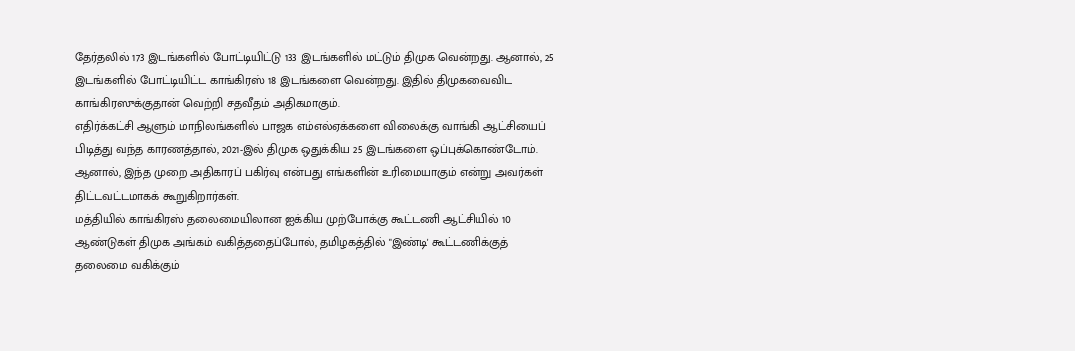தேர்தலில் 173 இடங்களில் போட்டியிட்டு 133 இடங்களில் மட்டும் திமுக வென்றது. ஆனால், 25 இடங்களில் போட்டியிட்ட காங்கிரஸ் 18 இடங்களை வென்றது. இதில் திமுகவைவிட காங்கிரஸுக்குதான் வெற்றி சதவீதம் அதிகமாகும்.
எதிர்க்கட்சி ஆளும் மாநிலங்களில் பாஜக எம்எல்ஏக்களை விலைக்கு வாங்கி ஆட்சியைப் பிடித்து வந்த காரணத்தால், 2021-இல் திமுக ஒதுக்கிய 25 இடங்களை ஒப்புக்கொண்டோம். ஆனால், இந்த முறை அதிகாரப் பகிர்வு என்பது எங்களின் உரிமையாகும் என்று அவர்கள் திட்டவட்டமாகக் கூறுகிறார்கள்.
மத்தியில் காங்கிரஸ் தலைமையிலான ஐக்கிய முற்போக்கு கூட்டணி ஆட்சியில் 10 ஆண்டுகள் திமுக அங்கம் வகித்ததைப்போல், தமிழகத்தில் "இண்டி' கூட்டணிக்குத் தலைமை வகிக்கும்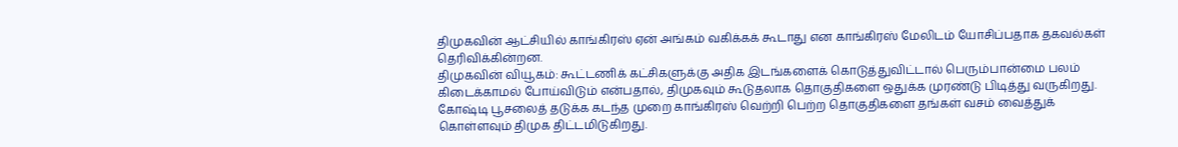திமுகவின் ஆட்சியில் காங்கிரஸ் ஏன் அங்கம் வகிக்கக் கூடாது என காங்கிரஸ் மேலிடம் யோசிப்பதாக தகவல்கள் தெரிவிக்கின்றன.
திமுகவின் வியூகம்: கூட்டணிக் கட்சிகளுக்கு அதிக இடங்களைக் கொடுத்துவிட்டால் பெரும்பான்மை பலம் கிடைக்காமல் போய்விடும் என்பதால், திமுகவும் கூடுதலாக தொகுதிகளை ஒதுக்க முரண்டு பிடித்து வருகிறது. கோஷ்டி பூசலைத் தடுக்க கடந்த முறை காங்கிரஸ் வெற்றி பெற்ற தொகுதிகளை தங்கள் வசம் வைத்துக் கொள்ளவும் திமுக திட்டமிடுகிறது.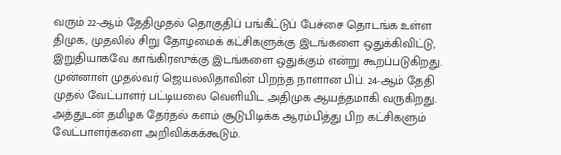வரும் 22-ஆம் தேதிமுதல் தொகுதிப் பங்கீட்டுப் பேச்சை தொடங்க உள்ள திமுக, முதலில் சிறு தோழமைக் கட்சிகளுக்கு இடங்களை ஒதுக்கிவிட்டு, இறுதியாகவே காங்கிரஸுக்கு இடங்களை ஒதுக்கும் என்று கூறப்படுகிறது.
முன்னாள் முதல்வர் ஜெயலலிதாவின் பிறந்த நாளான பிப். 24-ஆம் தேதி முதல் வேட்பாளர் பட்டியலை வெளியிட அதிமுக ஆயத்தமாகி வருகிறது. அத்துடன் தமிழக தேர்தல் களம் சூடுபிடிக்க ஆரம்பித்து பிற கட்சிகளும் வேட்பாளர்களை அறிவிக்கக்கூடும்.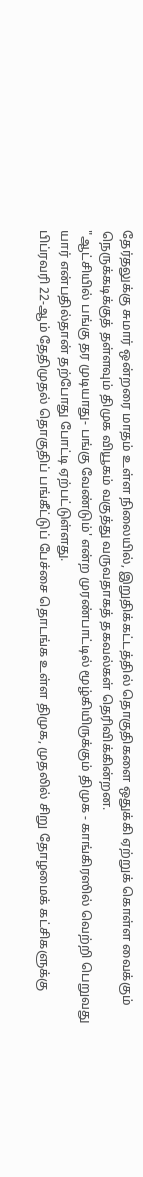தேர்தலுக்கு சுமார் ஒன்றரை மாதம் உள்ள நிலையில், இறுதிக்கட்டத்தில் தொகுதிகளை ஒதுக்கி ஏற்றுக் கொள்ள வைக்கும் நெருக்கடிக்குத் தள்ளவும் திமுக வியூகம் வகுத்து வருவதாகத் தகவல்கள் தெரிவிக்கின்றன.
"ஆட்சியில் பங்கு தர முடியாது- பங்கு வேண்டும்' என்ற முரண்பாட்டில் மூழ்கியிருக்கும் திமுக - காங்கிரஸில் வெற்றி பெறுவது யார் என்பதில்தான் தற்போது போட்டி ஏற்பட்டுள்ளது.
பிப்ரவரி 22-ஆம் தேதிமுதல் தொகுதிப் பங்கீட்டுப் பேச்சை தொடங்க உள்ள திமுக, முதலில் சிறு தோழமைக் கட்சிகளுக்கு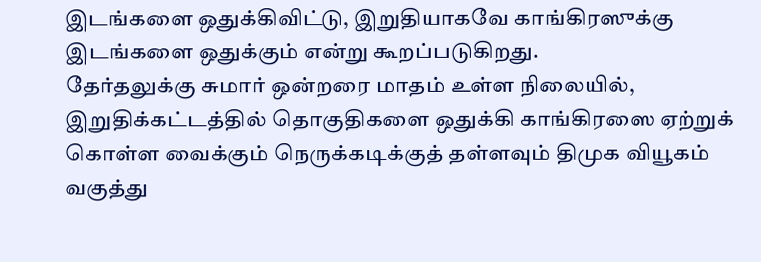இடங்களை ஒதுக்கிவிட்டு, இறுதியாகவே காங்கிரஸுக்கு இடங்களை ஒதுக்கும் என்று கூறப்படுகிறது.
தேர்தலுக்கு சுமார் ஒன்றரை மாதம் உள்ள நிலையில், இறுதிக்கட்டத்தில் தொகுதிகளை ஒதுக்கி காங்கிரஸை ஏற்றுக் கொள்ள வைக்கும் நெருக்கடிக்குத் தள்ளவும் திமுக வியூகம் வகுத்து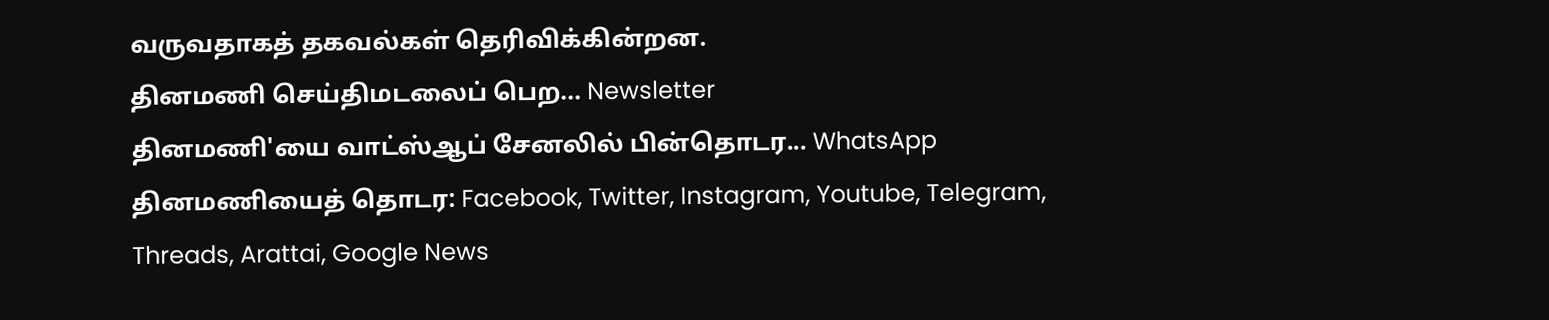வருவதாகத் தகவல்கள் தெரிவிக்கின்றன.
தினமணி செய்திமடலைப் பெற... Newsletter
தினமணி'யை வாட்ஸ்ஆப் சேனலில் பின்தொடர... WhatsApp
தினமணியைத் தொடர: Facebook, Twitter, Instagram, Youtube, Telegram, Threads, Arattai, Google News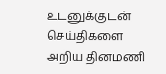உடனுக்குடன் செய்திகளை அறிய தினமணி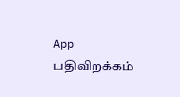App பதிவிறக்கம்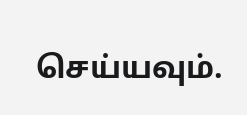செய்யவும்.